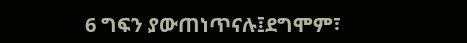6 ግፍን ያውጠነጥናሉ፤ደግሞም፣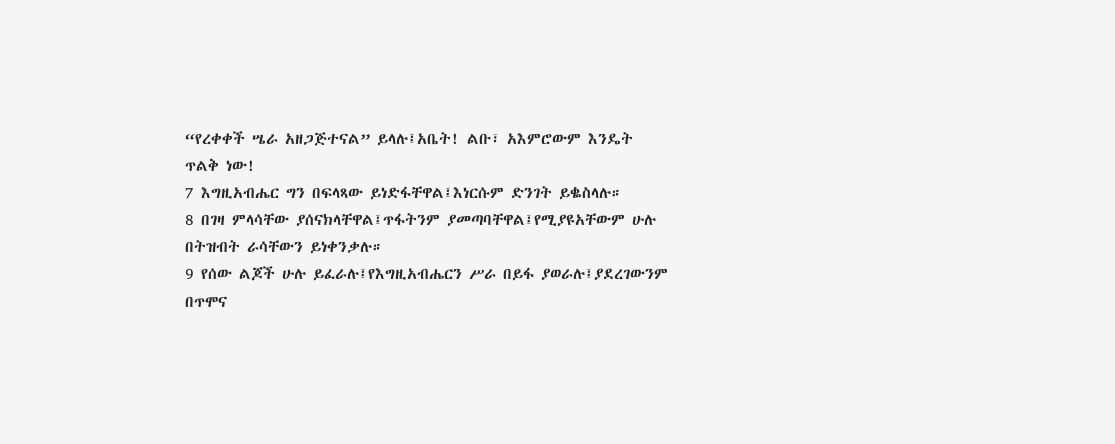“የረቀቀች ሤራ አዘጋጅተናል” ይላሉ፤አቤት! ልቡ፣ አእምሮውም እንዴት ጥልቅ ነው!
7 እግዚአብሔር ግን በፍላጻው ይነድፋቸዋል፤እነርሱም ድንገት ይቈስላሉ።
8 በገዛ ምላሳቸው ያሰናክላቸዋል፤ጥፋትንም ያመጣባቸዋል፤የሚያዩአቸውም ሁሉ በትዝብት ራሳቸውን ይነቀንቃሉ።
9 የሰው ልጆች ሁሉ ይፈራሉ፤የእግዚአብሔርን ሥራ በይፋ ያወራሉ፤ያደረገውንም በጥሞና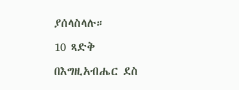ያሰላስላሉ።
10 ጻድቅ በእግዚአብሔር ደስ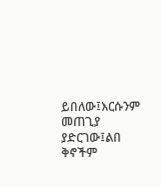ይበለው፤እርሱንም መጠጊያ ያድርገው፤ልበ ቅኖችም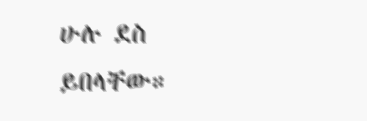ሁሉ ደስ ይበላቸው።